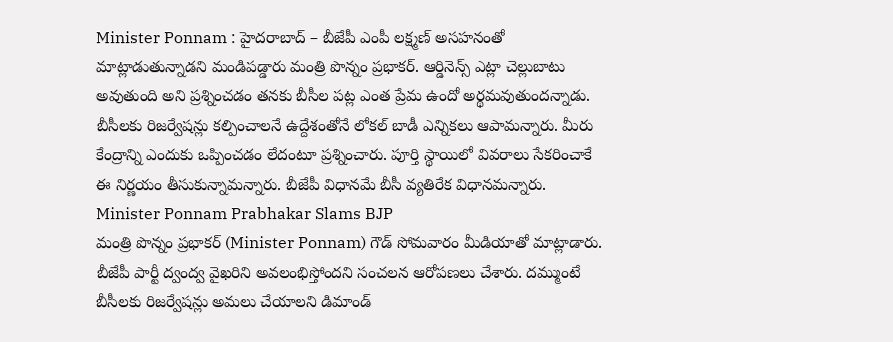Minister Ponnam : హైదరాబాద్ – బీజేపీ ఎంపీ లక్ష్మణ్ అసహనంతో మాట్లాడుతున్నాడని మండిపడ్డారు మంత్రి పొన్నం ప్రభాకర్. ఆర్డినెన్స్ ఎట్లా చెల్లుబాటు అవుతుంది అని ప్రశ్నించడం తనకు బీసీల పట్ల ఎంత ప్రేమ ఉందో అర్థమవుతుందన్నాడు. బీసీలకు రిజర్వేషన్లు కల్పించాలనే ఉద్దేశంతోనే లోకల్ బాడీ ఎన్నికలు ఆపామన్నారు. మీరు కేంద్రాన్ని ఎందుకు ఒప్పించడం లేదంటూ ప్రశ్నించారు. పూర్తి స్థాయిలో వివరాలు సేకరించాకే ఈ నిర్ణయం తీసుకున్నామన్నారు. బీజేపీ విధానమే బీసీ వ్యతిరేక విధానమన్నారు.
Minister Ponnam Prabhakar Slams BJP
మంత్రి పొన్నం ప్రభాకర్ (Minister Ponnam) గౌడ్ సోమవారం మీడియాతో మాట్లాడారు. బీజేపీ పార్టీ ద్వంద్వ వైఖరిని అవలంభిస్తోందని సంచలన ఆరోపణలు చేశారు. దమ్ముంటే బీసీలకు రిజర్వేషన్లు అమలు చేయాలని డిమాండ్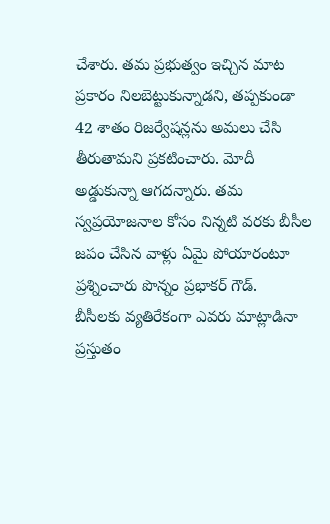చేశారు. తమ ప్రభుత్వం ఇచ్చిన మాట ప్రకారం నిలబెట్టుకున్నాడని, తప్పకుండా 42 శాతం రిజర్వేషన్లను అమలు చేసి తీరుతామని ప్రకటించారు. మోదీ అడ్డుకున్నా ఆగదన్నారు. తమ స్వప్రయోజనాల కోసం నిన్నటి వరకు బీసీల జపం చేసిన వాళ్లు ఏమై పోయారంటూ ప్రశ్నించారు పొన్నం ప్రభాకర్ గౌడ్.
బీసీలకు వ్యతిరేకంగా ఎవరు మాట్లాడినా ప్రస్తుతం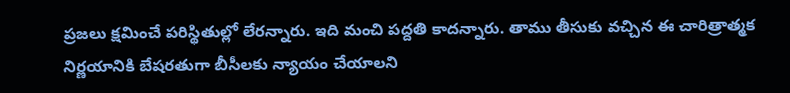ప్రజలు క్షమించే పరిస్థితుల్లో లేరన్నారు. ఇది మంచి పద్దతి కాదన్నారు. తాము తీసుకు వచ్చిన ఈ చారిత్రాత్మక నిర్ణయానికి బేషరతుగా బీసీలకు న్యాయం చేయాలని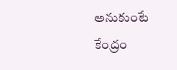అనుకుంటే కేంద్రం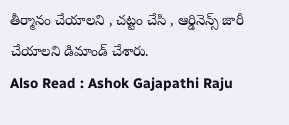తీర్మానం చేయాలని , చట్టం చేసి , ఆర్డినెన్స్ జారీ చేయాలని డిమాండ్ చేశారు.
Also Read : Ashok Gajapathi Raju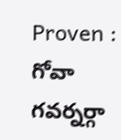Proven : గోవా గవర్నర్గా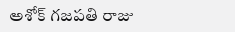అశోక్ గజపతి రాజు